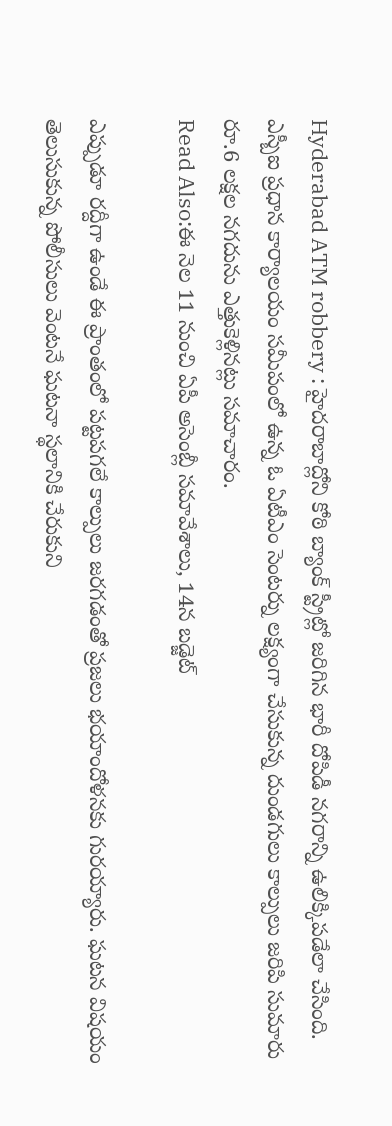Hyderabad ATM robbery : హైదరాబాద్లోని కోఠి బ్యాంక్ స్ట్రీట్లో జరిగిన భారీ దోపిడీ నగరాన్ని ఉలిక్కిపడేలా చేసింది. ఎస్బీఐ ప్రధాన కార్యాలయం సమీపంలో ఉన్న ఓ ఏటీఎం సెంటర్ను లక్ష్యంగా చేసుకున్న దుండగులు కాల్పులు జరిపి సుమారు రూ.6 లక్షల నగదును ఎత్తుకెళ్లినట్లు సమాచారం.
Read Also:ఈ నెల 11 నుంచి ఏపీ అసెంబ్లీ సమావేశాలు, 14న బడ్జెట్

ఎప్పుడూ రద్దీగా ఉండే ఈ ప్రాంతంలో పట్టపగలే కాల్పులు జరగడంతో ప్రజలు భయాందోళనకు గురయ్యారు. ఘటన విషయం తెలుసుకున్న పోలీసులు వెంటనే ఘటనా స్థలానికి చేరుకుని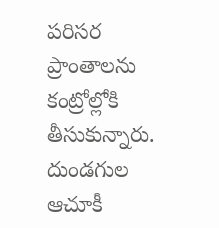పరిసర ప్రాంతాలను కంట్రోల్లోకి తీసుకున్నారు. దుండగుల ఆచూకీ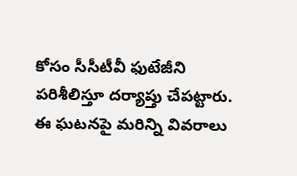కోసం సీసీటీవీ ఫుటేజీని పరిశీలిస్తూ దర్యాప్తు చేపట్టారు. ఈ ఘటనపై మరిన్ని వివరాలు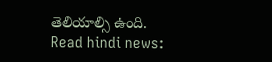తెలియాల్సి ఉంది.
Read hindi news: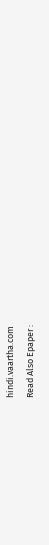hindi.vaartha.com
Read Also Epaper :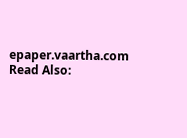epaper.vaartha.com
Read Also: